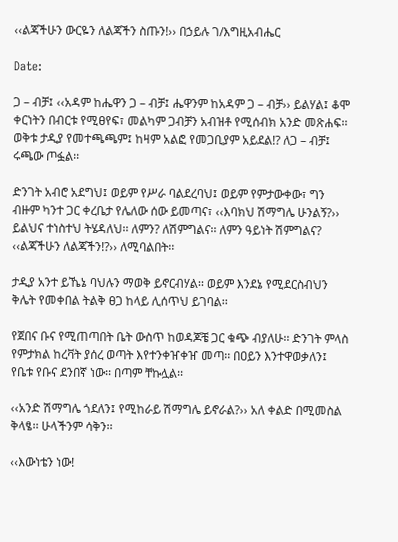‹‹ልጃችሁን ውርዬን ለልጃችን ስጡን!›› በኃይሉ ገ/እግዚአብሔር

Date:

ጋ – ብቻ፤ ‹‹አዳም ከሔዋን ጋ – ብቻ፤ ሔዋንም ከአዳም ጋ – ብቻ›› ይልሃል፤ ቆሞ ቀርነትን በብርቱ የሚፀየፍ፣ መልካም ጋብቻን አብዝቶ የሚሰብክ አንድ መጽሐፍ፡፡ ወቅቱ ታዲያ የመተጫጫም፤ ከዛም አልፎ የመጋቢያም አይደል!? ለጋ – ብቻ፤ ሩጫው ጦፏል፡፡

ድንገት አብሮ አደግህ፤ ወይም የሥራ ባልደረባህ፤ ወይም የምታውቀው፣ ግን ብዙም ካንተ ጋር ቀረቤታ የሌለው ሰው ይመጣና፣ ‹‹እባክህ ሽማግሌ ሁንልኝ?›› ይልህና ተነስተህ ትሄዳለህ፡፡ ለምን? ለሽምግልና፡፡ ለምን ዓይነት ሽምግልና? ‹‹ልጃችሁን ለልጃችን!?›› ለሚባልበት፡፡

ታዲያ አንተ ይኼኔ ባህሉን ማወቅ ይኖርብሃል፡፡ ወይም እንደኔ የሚደርስብህን ቅሌት የመቀበል ትልቅ ፀጋ ከላይ ሊሰጥህ ይገባል፡፡

የጀበና ቡና የሚጠጣበት ቤት ውስጥ ከወዳጆቼ ጋር ቁጭ ብያለሁ፡፡ ድንገት ምላስ የምታክል ከረቫት ያሰረ ወጣት እየተንቀዠቀዠ መጣ፡፡ በዐይን እንተዋወቃለን፤ የቤቱ የቡና ደንበኛ ነው፡፡ በጣም ቸኩሏል፡፡

‹‹አንድ ሽማግሌ ጎደለን፤ የሚከራይ ሽማግሌ ይኖራል?›› አለ ቀልድ በሚመስል ቅላፄ፡፡ ሁላችንም ሳቅን፡፡

‹‹እውነቴን ነው!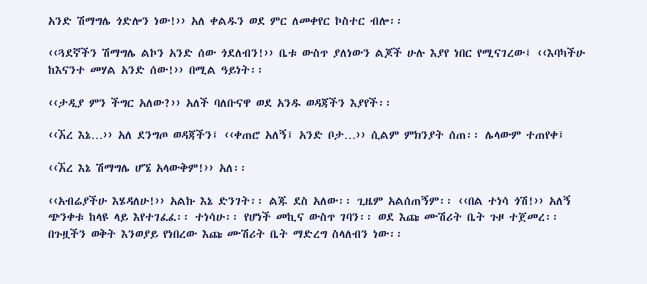አንድ ሽማግሌ ጎድሎን ነው!›› አለ ቀልዱን ወደ ምር ለመቀየር ኮስተር ብሎ፡፡

‹‹ጓደኛችን ሽማግሌ ልኮን አንድ ሰው ጎደለብን!›› ቤቱ ውስጥ ያለነውን ልጆች ሁሉ እያየ ነበር የሚናገረው፤ ‹‹እባካችሁ ከእናንተ መሃል አንድ ሰው!›› በሚል ዓይነት፡፡

‹‹ታዲያ ምን ችግር አለው?›› አለች ባለቡናዋ ወደ አንዱ ወዳጃችን እያየች፡፡

‹‹ኧረ እኔ…›› አለ ደንግጦ ወዳጃችን፤ ‹‹ቀጠሮ አለኝ፤ አንድ ቦታ…›› ሲልም ምክንያት ሰጠ፡፡ ሌላውም ተጠየቀ፤

‹‹ኧረ እኔ ሽማግሌ ሆኜ አላውቅም!›› አለ፡፡

‹‹አብሬያችሁ እሄዳለሁ!›› አልኩ እኔ ድንገት፡፡ ልጁ ደስ አለው፡፡ ጊዜም አልሰጠኝም፡፡ ‹‹በል ተነሳ ጎሽ!›› አለኝ ጭንቀቱ ከላዩ ላይ እየተገፈፈ፡፡ ተነሳሁ፡፡ የሆነች መኪና ውስጥ ገባን፡፡ ወደ እጩ ሙሽሪት ቤት ጉዞ ተጀመረ፡፡ በጉዟችን ወቅት እንወያይ የነበረው እጩ ሙሽሪት ቤት ማድረግ ስላለብን ነው፡፡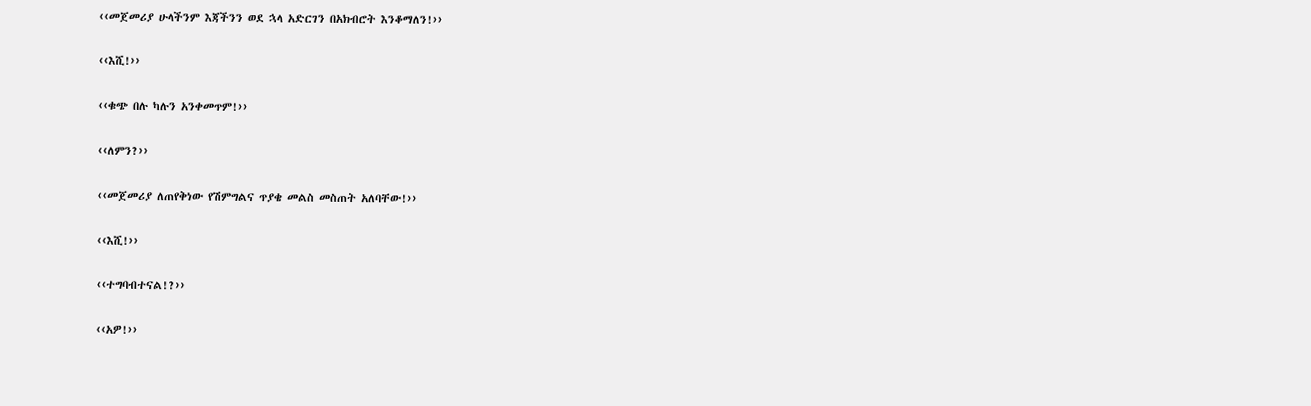‹‹መጀመሪያ ሁላችንም እጃችንን ወደ ኋላ አድርገን በአክብሮት እንቆማለን!››

‹‹እሺ!››

‹‹ቁጭ በሉ ካሉን አንቀመጥም!››

‹‹ለምን?››

‹‹መጀመሪያ ለጠየቅነው የሽምግልና ጥያቄ መልስ መስጠት አለባቸው!››

‹‹እሺ!››

‹‹ተግባብተናል!?››

‹‹አዎ!››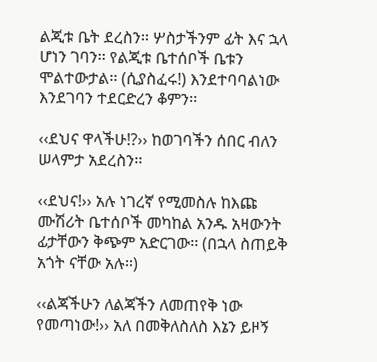ልጂቱ ቤት ደረስን፡፡ ሦስታችንም ፊት እና ኋላ ሆነን ገባን፡፡ የልጂቱ ቤተሰቦች ቤቱን ሞልተውታል፡፡ (ሲያስፈሩ!) እንደተባባልነው እንደገባን ተደርድረን ቆምን፡፡

‹‹ደህና ዋላችሁ!?›› ከወገባችን ሰበር ብለን ሠላምታ አደረስን፡፡

‹‹ደህና!›› አሉ ነገረኛ የሚመስሉ ከእጩ ሙሽሪት ቤተሰቦች መካከል አንዱ አዛውንት ፊታቸውን ቅጭም አድርገው፡፡ (በኋላ ስጠይቅ አጎት ናቸው አሉ፡፡)

‹‹ልጃችሁን ለልጃችን ለመጠየቅ ነው የመጣነው!›› አለ በመቅለስለስ እኔን ይዞኝ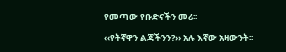የመጣው የቡድናችን መሪ፡፡

‹‹የትኛዋን ልጃችንን?›› አሉ እኛው አዛውንት፡፡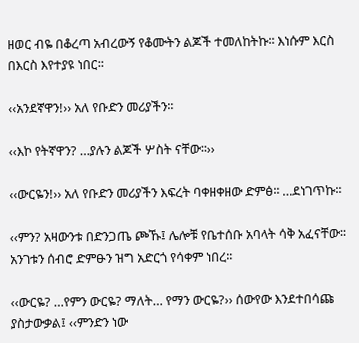ዘወር ብዬ በቆረጣ አብረውኝ የቆሙትን ልጆች ተመለከትኩ፡፡ እነሱም እርስ በእርስ እየተያዩ ነበር፡፡

‹‹አንደኛዋን!›› አለ የቡድን መሪያችን፡፡

‹‹እኮ የትኛዋን? …ያሉን ልጆች ሦስት ናቸው፡፡››

‹‹ውርዬን!›› አለ የቡድን መሪያችን እፍረት ባቀዘቀዘው ድምፅ፡፡ …ደነገጥኩ፡፡

‹‹ምን? አዛውንቱ በድንጋጤ ጮኹ፤ ሌሎቹ የቤተሰቡ አባላት ሳቅ አፈናቸው፡፡ አንገቱን ሰብሮ ድምፁን ዝግ አድርጎ የሳቀም ነበረ፡፡

‹‹ውርዬ? …የምን ውርዬ? ማለት… የማን ውርዬ?›› ሰውየው እንደተበሳጩ ያስታውቃል፤ ‹‹ምንድን ነው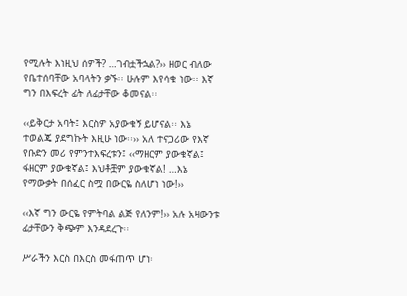የሚሉት እነዚህ ሰዎች? …ገብቷችኋል?›› ዘወር ብለው የቤተሰባቸው አባላትን ቃኙ፡፡ ሁሉም እየሳቁ ነው፡፡ እኛ ግን በእፍረት ፊት ለፊታቸው ቆመናል፡፡

‹‹ይቅርታ አባት፤ እርስዎ አያውቁኝ ይሆናል፡፡ እኔ ተወልጄ ያደግኩት እዚሁ ነው፡፡›› አለ ተናጋሪው የእኛ የቡድን መሪ የምንተእፍረቱን፤ ‹‹ማዘርም ያውቁኛል፤ ፋዘርም ያውቁኛል፤ እህቶቿም ያውቁኛል! …እኔ የማውቃት በሰፈር ስሟ በውርዬ ስለሆነ ነው!››

‹‹እኛ ግን ውርዬ የምትባል ልጅ የለንም!›› አሉ አዛውንቱ ፊታቸውን ቅጭም እንዳደረጉ፡፡

ሥራችን እርስ በእርስ መፋጠጥ ሆነ፡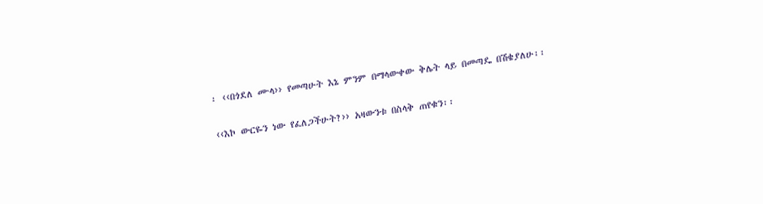፡ ‹‹በጎደለ ሙላ›› የመጣሁት እኔ ምንም በማላውቀው ቅሌት ላይ በመጣዴ በሽቄያለሁ፡፡

‹‹እኮ ውርዬን ነው የፈለጋችሁት?›› አዛውንቱ በስላቅ ጠየቁን፡፡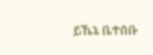ይኼኔ ቤተሰቡ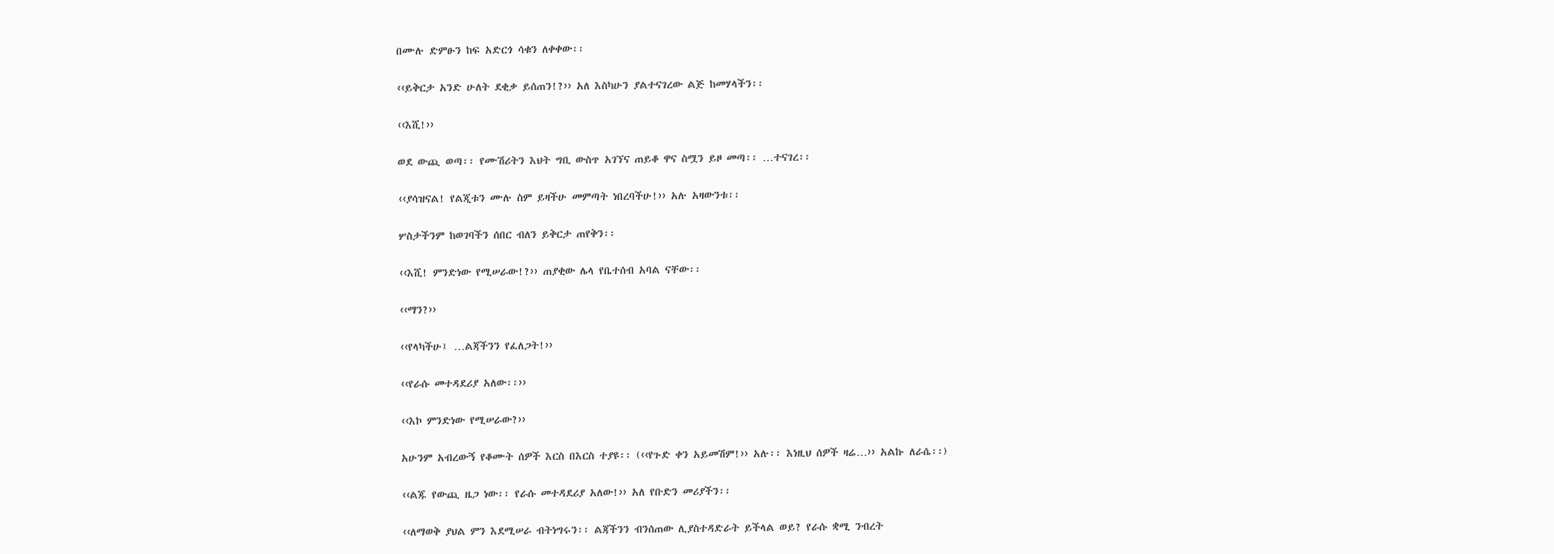በሙሉ ድምፁን ከፍ አድርጎ ሳቁን ለቀቀው፡፡

‹‹ይቅርታ አንድ ሁለት ደቂቃ ይሰጠን!?›› አለ እስካሁን ያልተናገረው ልጅ ከመሃላችን፡፡

‹‹እሺ!››

ወደ ውጪ ወጣ፡፡ የሙሽሪትን እህት ግቢ ውስጥ አገኘና ጠይቆ ዋና ስሟን ይዞ መጣ፡፡ …ተናገረ፡፡

‹‹ያሳዝናል! የልጂቱን ሙሉ ስም ይዛችሁ መምጣት ነበረባችሁ!›› አሉ አዛውንቱ፡፡

ሦስታችንም ከወገባችን ሰበር ብለን ይቅርታ ጠየቅን፡፡

‹‹እሺ! ምንድነው የሚሠራው!?›› ጠያቂው ሌላ የቤተሰብ አባል ናቸው፡፡

‹‹ማን?››

‹‹የላካችሁ፤ …ልጃችንን የፈለጋት!››

‹‹የራሱ መተዳደሪያ አለው፡፡››

‹‹እኮ ምንድነው የሚሠራው?››

አሁንም አብረውኝ የቆሙት ሰዎች እርስ በእርስ ተያዩ፡፡ (‹‹የጉድ ቀን አይመሽም!›› አሉ፡፡ እነዚህ ሰዎች ዛሬ…›› አልኩ ለራሴ፡፡)

‹‹ልጁ የውጪ ዜጋ ነው፡፡ የራሱ መተዳደሪያ አለው!›› አለ የቡድን መሪያችን፡፡

‹‹ለማወቅ ያህል ምን እደሚሠራ ብትነግሩን፡፡ ልጃችንን ብንሰጠው ሊያስተዳድራት ይችላል ወይ? የራሱ ቋሚ ንብረት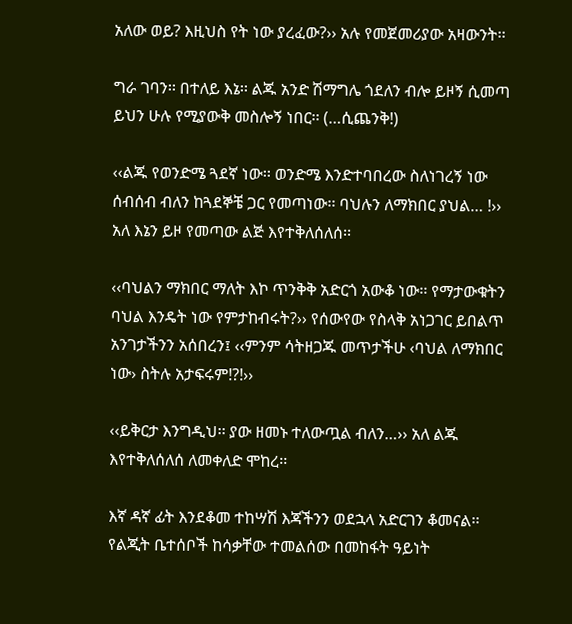አለው ወይ? እዚህስ የት ነው ያረፈው?›› አሉ የመጀመሪያው አዛውንት፡፡

ግራ ገባን፡፡ በተለይ እኔ፡፡ ልጁ አንድ ሽማግሌ ጎደለን ብሎ ይዞኝ ሲመጣ ይህን ሁሉ የሚያውቅ መስሎኝ ነበር፡፡ (…ሲጨንቅ!)

‹‹ልጁ የወንድሜ ጓደኛ ነው፡፡ ወንድሜ እንድተባበረው ስለነገረኝ ነው ሰብሰብ ብለን ከጓደኞቼ ጋር የመጣነው፡፡ ባህሉን ለማክበር ያህል… !›› አለ እኔን ይዞ የመጣው ልጅ እየተቅለሰለሰ፡፡

‹‹ባህልን ማክበር ማለት እኮ ጥንቅቅ አድርጎ አውቆ ነው፡፡ የማታውቁትን ባህል እንዴት ነው የምታከብሩት?›› የሰውየው የስላቅ አነጋገር ይበልጥ አንገታችንን አሰበረን፤ ‹‹ምንም ሳትዘጋጁ መጥታችሁ ‹ባህል ለማክበር ነው› ስትሉ አታፍሩም!?!››

‹‹ይቅርታ እንግዲህ፡፡ ያው ዘመኑ ተለውጧል ብለን…›› አለ ልጁ እየተቅለሰለሰ ለመቀለድ ሞከረ፡፡

እኛ ዳኛ ፊት እንደቆመ ተከሣሽ እጃችንን ወደኋላ አድርገን ቆመናል፡፡ የልጂት ቤተሰቦች ከሳቃቸው ተመልሰው በመከፋት ዓይነት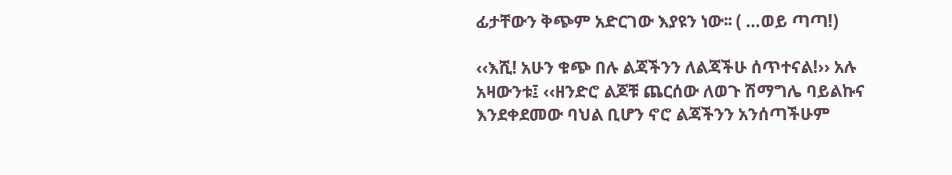ፊታቸውን ቅጭም አድርገው እያዩን ነው፡፡ ( …ወይ ጣጣ!)

‹‹እሺ! አሁን ቁጭ በሉ ልጃችንን ለልጃችሁ ሰጥተናል!›› አሉ አዛውንቱ፤ ‹‹ዘንድሮ ልጆቹ ጨርሰው ለወጉ ሽማግሌ ባይልኩና እንደቀደመው ባህል ቢሆን ኖሮ ልጃችንን አንሰጣችሁም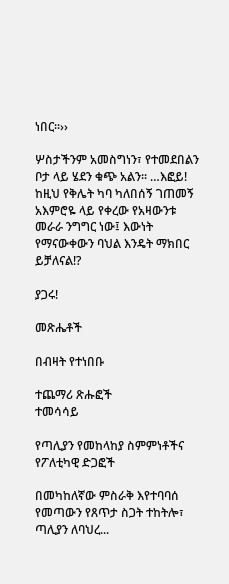ነበር፡፡››

ሦስታችንም አመስግነን፣ የተመደበልን ቦታ ላይ ሄደን ቁጭ አልን፡፡ …እፎይ! ከዚህ የቅሌት ካባ ካለበሰኝ ገጠመኝ አእምሮዬ ላይ የቀረው የአዛውንቱ መራራ ንግግር ነው፤ እውነት የማናውቀውን ባህል እንዴት ማክበር ይቻለናል!?

ያጋሩ!

መጽሔቶች

በብዛት የተነበቡ

ተጨማሪ ጽሑፎች
ተመሳሳይ

የጣሊያን የመከላከያ ስምምነቶችና የፖለቲካዊ ድጋፎች

በመካከለኛው ምስራቅ እየተባባሰ የመጣውን የጸጥታ ስጋት ተከትሎ፣ ጣሊያን ለባህረ...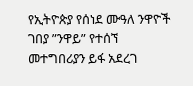የኢትዮጵያ የሰነደ ሙዓለ ንዋዮች ገበያ ”ንዋይ” የተሰኘ መተግበሪያን ይፋ አደረገ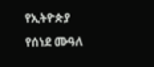የኢትዮጵያ የሰነደ ሙዓለ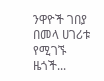ንዋዮች ገበያ በመላ ሀገሪቱ የሚገኙ ዜጎች...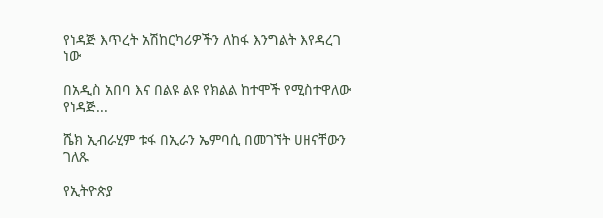የነዳጅ እጥረት አሽከርካሪዎችን ለከፋ እንግልት እየዳረገ ነው

በአዲስ አበባ እና በልዩ ልዩ የክልል ከተሞች የሚስተዋለው የነዳጅ...

ሼክ ኢብራሂም ቱፋ በኢራን ኤምባሲ በመገኘት ሀዘናቸውን ገለጹ

የኢትዮጵያ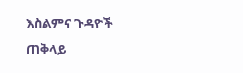እስልምና ጉዳዮች ጠቅላይ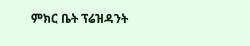ምክር ቤት ፕሬዝዳንት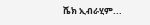ሼክ ኢብራሂም...